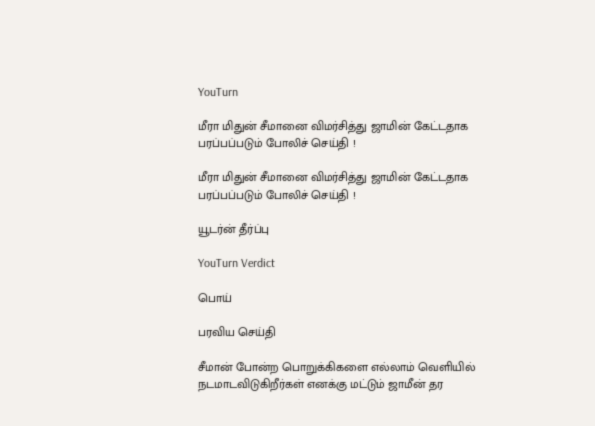YouTurn

மீரா மிதுன் சீமானை விமர்சித்து ஜாமின் கேட்டதாக பரப்பப்படும் போலிச் செய்தி !

மீரா மிதுன் சீமானை விமர்சித்து ஜாமின் கேட்டதாக பரப்பப்படும் போலிச் செய்தி !

யூடர்ன் தீர்ப்பு

YouTurn Verdict

பொய்

பரவிய செய்தி

சீமான் போன்ற பொறுக்கிகளை எல்லாம் வெளியில் நடமாடவிடுகிறீர்கள் எனக்கு மட்டும் ஜாமீன் தர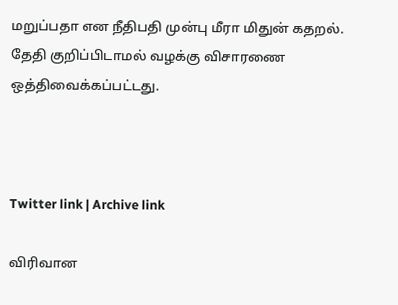மறுப்பதா என நீதிபதி முன்பு மீரா மிதுன் கதறல். தேதி குறிப்பிடாமல் வழக்கு விசாரணை ஒத்திவைக்கப்பட்டது.



Twitter link | Archive link

விரிவான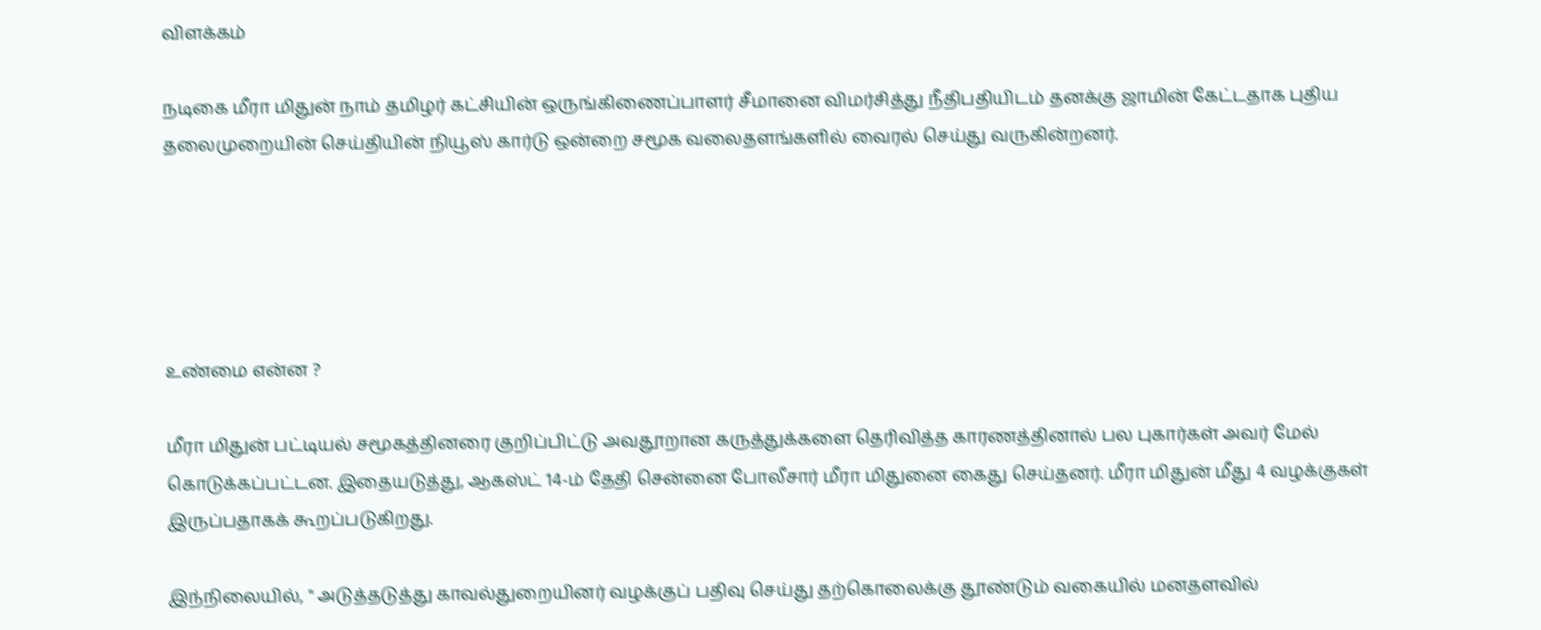விளக்கம்

நடிகை மீரா மிதுன் நாம் தமிழர் கட்சியின் ஒருங்கிணைப்பாளர் சீமானை விமர்சித்து நீதிபதியிடம் தனக்கு ஜாமின் கேட்டதாக புதிய தலைமுறையின் செய்தியின் நியூஸ் கார்டு ஒன்றை சமூக வலைதளங்களில் வைரல் செய்து வருகின்றனர்.





உண்மை என்ன ?

மீரா மிதுன் பட்டியல் சமூகத்தினரை குறிப்பிட்டு அவதூறான கருத்துக்களை தெரிவித்த காரணத்தினால் பல புகார்கள் அவர் மேல் கொடுக்கப்பட்டன. இதையடுத்து, ஆகஸ்ட் 14-ம் தேதி சென்னை போலீசார் மீரா மிதுனை கைது செய்தனர். மீரா மிதுன் மீது 4 வழக்குகள் இருப்பதாகக் கூறப்படுகிறது.

இந்நிலையில், " அடுத்தடுத்து காவல்துறையினர் வழக்குப் பதிவு செய்து தற்கொலைக்கு தூண்டும் வகையில் மனதளவில்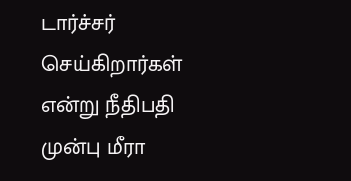டார்ச்சர் செய்கிறார்கள் என்று நீதிபதி முன்பு மீரா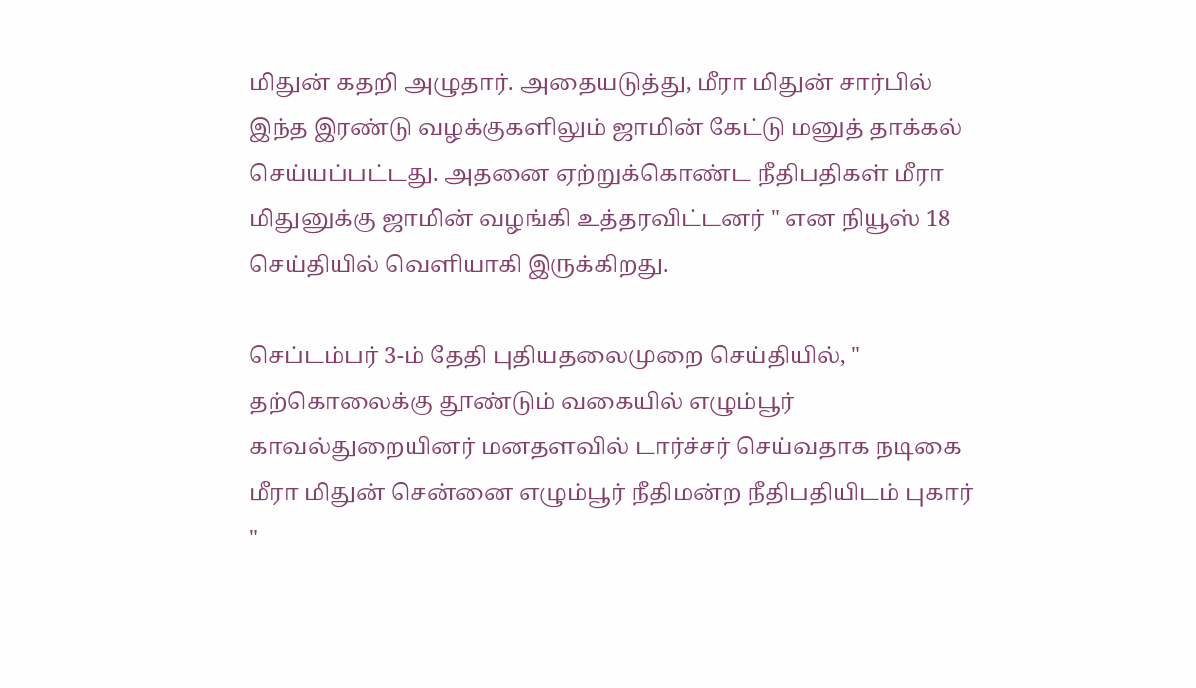மிதுன் கதறி அழுதார். அதையடுத்து, மீரா மிதுன் சார்பில் இந்த இரண்டு வழக்குகளிலும் ஜாமின் கேட்டு மனுத் தாக்கல் செய்யப்பட்டது. அதனை ஏற்றுக்கொண்ட நீதிபதிகள் மீரா மிதுனுக்கு ஜாமின் வழங்கி உத்தரவிட்டனர் " என நியூஸ் 18 செய்தியில் வெளியாகி இருக்கிறது.

செப்டம்பர் 3-ம் தேதி புதியதலைமுறை செய்தியில், " தற்கொலைக்கு தூண்டும் வகையில் எழும்பூர் காவல்துறையினர் மனதளவில் டார்ச்சர் செய்வதாக நடிகை மீரா மிதுன் சென்னை எழும்பூர் நீதிமன்ற நீதிபதியிடம் புகார் "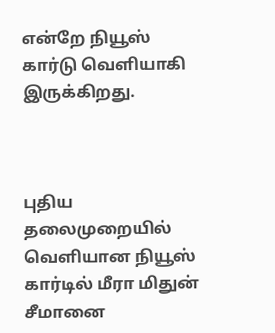என்றே நியூஸ் கார்டு வெளியாகி இருக்கிறது.



புதிய தலைமுறையில் வெளியான நியூஸ் கார்டில் மீரா மிதுன் சீமானை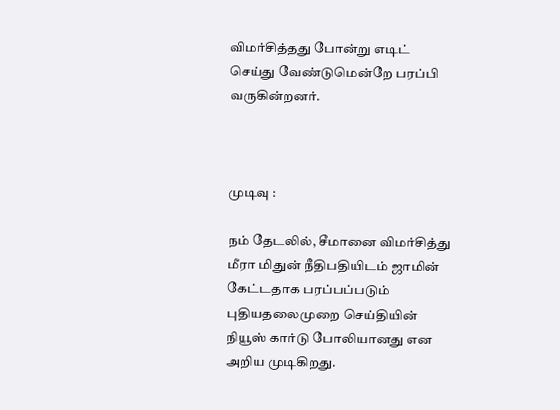விமர்சித்தது போன்று எடிட் செய்து வேண்டுமென்றே பரப்பி வருகின்றனர்.



முடிவு :

நம் தேடலில், சீமானை விமர்சித்து மீரா மிதுன் நீதிபதியிடம் ஜாமின் கேட்டதாக பரப்பப்படும் புதியதலைமுறை செய்தியின் நியூஸ் கார்டு போலியானது என அறிய முடிகிறது.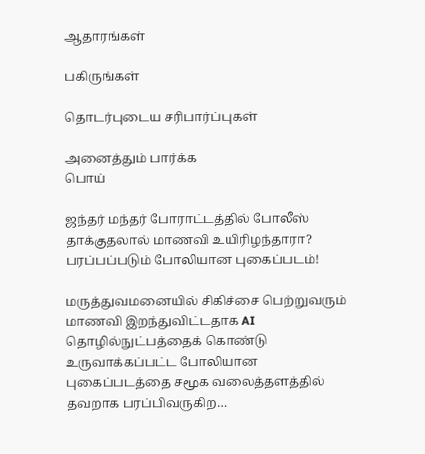ஆதாரங்கள்

பகிருங்கள்

தொடர்புடைய சரிபார்ப்புகள்

அனைத்தும் பார்க்க
பொய்

ஜந்தர் மந்தர் போராட்டத்தில் போலீஸ் தாக்குதலால் மாணவி உயிரிழந்தாரா? பரப்பப்படும் போலியான புகைப்படம்!

மருத்துவமனையில் சிகிச்சை பெற்றுவரும் மாணவி இறந்துவிட்டதாக AI தொழில்நுட்பத்தைக் கொண்டு உருவாக்கப்பட்ட போலியான புகைப்படத்தை சமூக வலைத்தளத்தில் தவறாக பரப்பிவருகிற…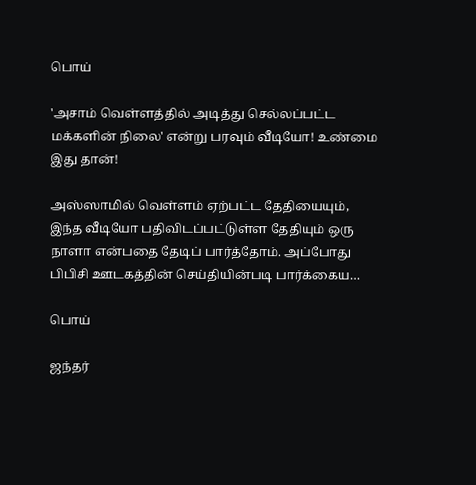பொய்

'அசாம் வெள்ளத்தில் அடித்து செல்லப்பட்ட மக்களின் நிலை' என்று பரவும் வீடியோ! உண்மை இது தான்!

அஸ்ஸாமில் வெள்ளம் ஏற்பட்ட தேதியையும், இந்த வீடியோ பதிவிடப்பட்டுள்ள தேதியும் ஒரு நாளா என்பதை தேடிப் பார்த்தோம். அப்போது பிபிசி ஊடகத்தின் செய்தியின்படி பார்க்கைய…

பொய்

ஜந்தர்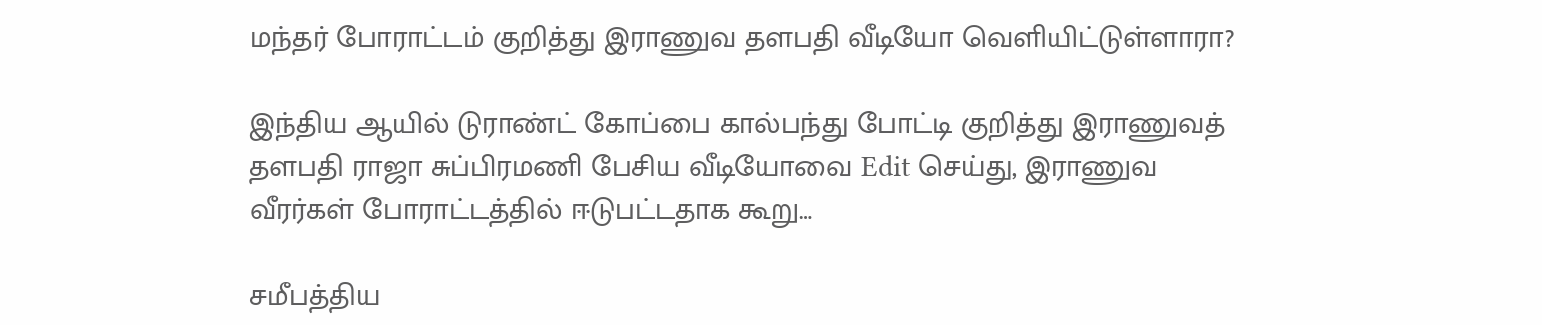மந்தர் போராட்டம் குறித்து இராணுவ தளபதி வீடியோ வெளியிட்டுள்ளாரா?

இந்திய ஆயில் டுராண்ட் கோப்பை கால்பந்து போட்டி குறித்து இராணுவத் தளபதி ராஜா சுப்பிரமணி பேசிய வீடியோவை Edit செய்து, இராணுவ வீரர்கள் போராட்டத்தில் ஈடுபட்டதாக கூறு…

சமீபத்திய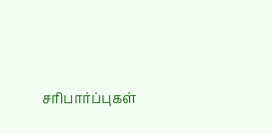சரிபார்ப்புகள்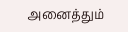அனைத்தும்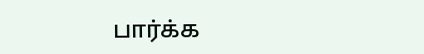பார்க்க